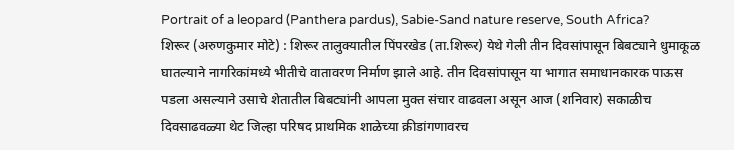Portrait of a leopard (Panthera pardus), Sabie-Sand nature reserve, South Africa?
शिरूर (अरुणकुमार मोटे) : शिरूर तालुक्यातील पिंपरखेड (ता.शिरूर) येथे गेली तीन दिवसांपासून बिबट्याने धुमाकूळ घातल्याने नागरिकांमध्ये भीतीचे वातावरण निर्माण झाले आहे. तीन दिवसांपासून या भागात समाधानकारक पाऊस पडला असल्याने उसाचे शेतातील बिबट्यांनी आपला मुक्त संचार वाढवला असून आज (शनिवार) सकाळीच दिवसाढवळ्या थेट जिल्हा परिषद प्राथमिक शाळेच्या क्रीडांगणावरच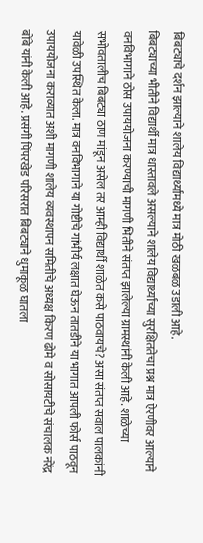बिबट्याचे दर्शन झाल्याने शालेय विद्यार्थ्यांमध्ये मात्र मोठी खळबळ उडाली आहे.
बिबट्याच्या भीतीने विद्यार्थी मात्र धास्तावले असल्याने शालेय विद्यार्थ्यांच्या सुरक्षिततेचा प्रश्न मात्र ऐरणीवर आल्याने वनविभागाने ठोस उपाययोजना करण्याची मागणी भितीने संतप्त झालेल्या ग्रामस्थांनी केली आहे. शाळेच्या सभोवतालीच बिबट्या ठाण मांडून असेल तर आम्ही विद्यार्थी शाळेत कसे पाठवायचे? असा संतप्त सवाल पालकांनी यावेळी उपस्थित केला. मात्र वनविभागाने या गोष्टीचे गांभीर्य लक्षात घेऊन तातडीने या भागात आपली फोर्स पाठवून उपाययोजना कराव्यात अशी मागणी शालेय व्यवस्थापन समितीचे अध्यक्ष किरण ढोमे व सोसायटीचे संचालक नरेंद्र बोंबे यांनी केली आहे. प्रसंगी पिंपरखेड परिसरात बिबट्याने धुमाकूळ घातला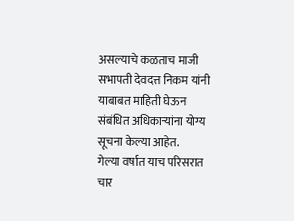असल्याचे कळताच माजी सभापती देवदत्त निकम यांनी याबाबत माहिती घेऊन संबंधित अधिकाऱ्यांना योग्य सूचना केल्या आहेत.
गेल्या वर्षात याच परिसरात चार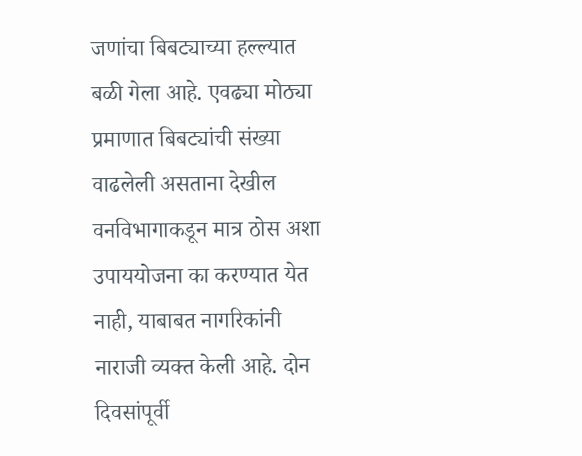जणांचा बिबट्याच्या हल्ल्यात बळी गेला आहे. एवढ्या मोठ्या प्रमाणात बिबट्यांची संख्या वाढलेली असताना देखील वनविभागाकडून मात्र ठोस अशा उपाययोजना का करण्यात येत नाही, याबाबत नागरिकांनी नाराजी व्यक्त केली आहे. दोन दिवसांपूर्वी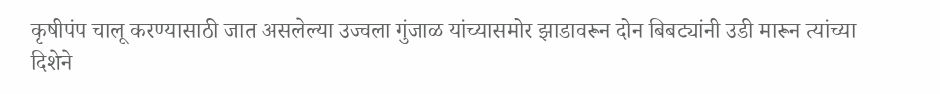कृषीपंप चालू करण्यासाठी जात असलेल्या उज्वला गुंजाळ यांच्यासमोर झाडावरून दोन बिबट्यांनी उडी मारून त्यांच्या दिशेने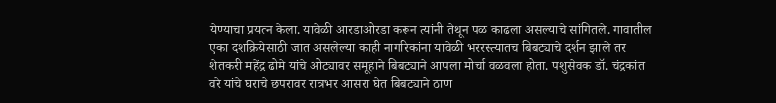येण्याचा प्रयत्न केला. यावेळी आरडाओरडा करून त्यांनी तेथून पळ काढला असल्याचे सांगितले. गावातील एका दशक्रियेसाठी जात असलेल्या काही नागरिकांना यावेळी भररस्त्यातच बिबट्याचे दर्शन झाले तर शेतकरी महेंद्र ढोमे यांचे ओट्यावर समूहाने बिबट्याने आपला मोर्चा वळवला होता. पशुसेवक डॉ. चंद्रकांत वरे यांचे घराचे छपरावर रात्रभर आसरा घेत बिबट्याने ठाण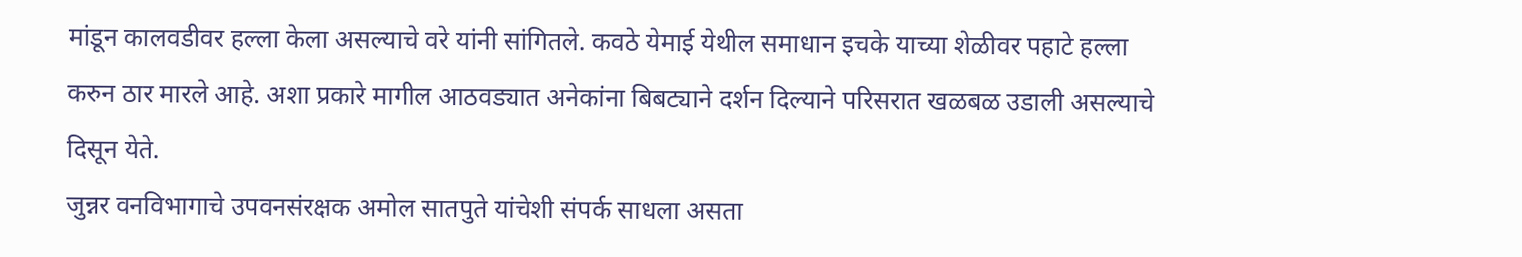मांडून कालवडीवर हल्ला केला असल्याचे वरे यांनी सांगितले. कवठे येमाई येथील समाधान इचके याच्या शेळीवर पहाटे हल्ला करुन ठार मारले आहे. अशा प्रकारे मागील आठवड्यात अनेकांना बिबट्याने दर्शन दिल्याने परिसरात खळबळ उडाली असल्याचे दिसून येते.
जुन्नर वनविभागाचे उपवनसंरक्षक अमोल सातपुते यांचेशी संपर्क साधला असता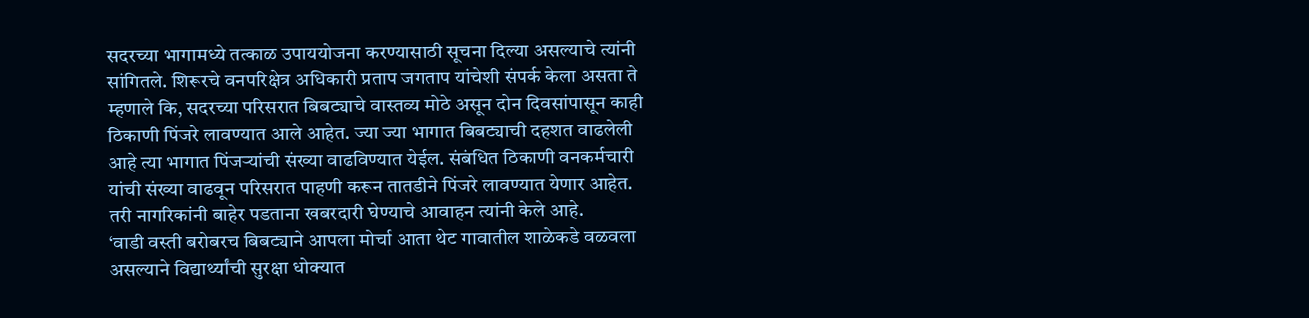सदरच्या भागामध्ये तत्काळ उपाययोजना करण्यासाठी सूचना दिल्या असल्याचे त्यांनी सांगितले. शिरूरचे वनपरिक्षेत्र अधिकारी प्रताप जगताप यांचेशी संपर्क केला असता ते म्हणाले कि, सदरच्या परिसरात बिबट्याचे वास्तव्य मोठे असून दोन दिवसांपासून काही ठिकाणी पिंजरे लावण्यात आले आहेत. ज्या ज्या भागात बिबट्याची दहशत वाढलेली आहे त्या भागात पिंजऱ्यांची संख्या वाढविण्यात येईल. संबंधित ठिकाणी वनकर्मचारी यांची संख्या वाढवून परिसरात पाहणी करून तातडीने पिंजरे लावण्यात येणार आहेत. तरी नागरिकांनी बाहेर पडताना खबरदारी घेण्याचे आवाहन त्यांनी केले आहे.
‘वाडी वस्ती बरोबरच बिबट्याने आपला मोर्चा आता थेट गावातील शाळेकडे वळवला असल्याने विद्यार्थ्यांची सुरक्षा धोक्यात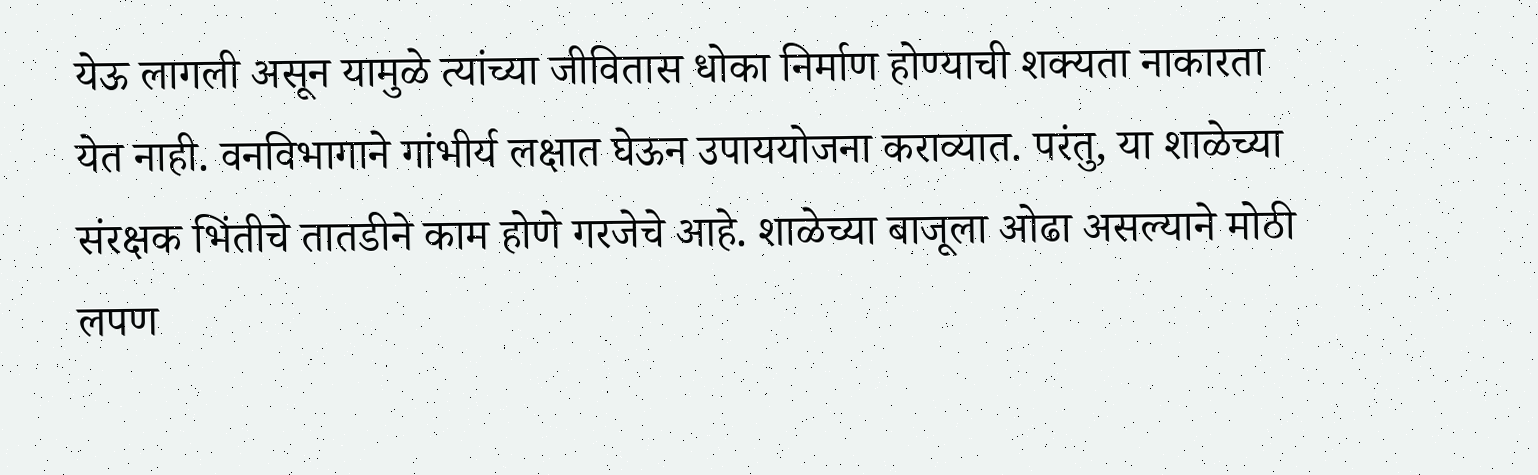येऊ लागली असून यामुळे त्यांच्या जीवितास धोका निर्माण होण्याची शक्यता नाकारता येत नाही. वनविभागाने गांभीर्य लक्षात घेऊन उपाययोजना कराव्यात. परंतु, या शाळेच्या संरक्षक भिंतीचे तातडीने काम होणे गरजेचे आहे. शाळेच्या बाजूला ओढा असल्याने मोठी लपण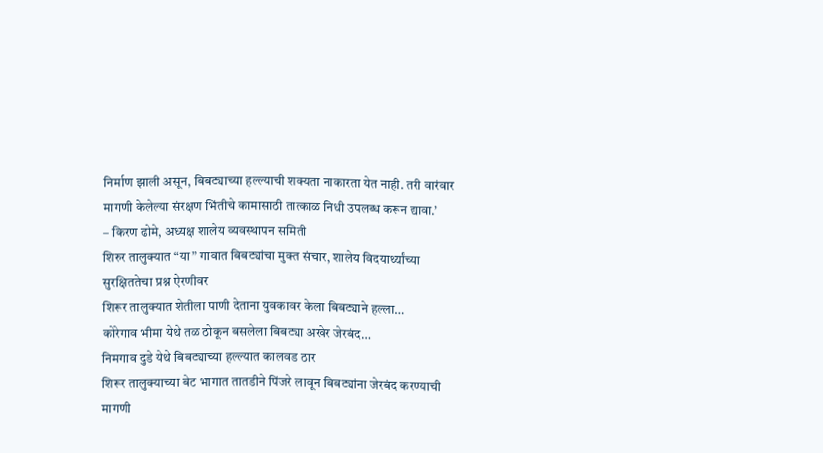निर्माण झाली असून, बिबट्याच्या हल्ल्याची शक्यता नाकारता येत नाही. तरी वारंवार मागणी केलेल्या संरक्षण भिंतीचे कामासाठी तात्काळ निधी उपलब्ध करून द्यावा.’
– किरण ढोमे, अध्यक्ष शालेय व्यवस्थापन समिती
शिरुर तालुक्यात “या” गावात बिबट्यांचा मुक्त संचार, शालेय विदयार्थ्यांच्या सुरक्षिततेचा प्रश्न ऐरणीवर
शिरूर तालुक्यात शेतीला पाणी देताना युवकावर केला बिबट्याने हल्ला…
कोरेगाव भीमा येथे तळ ठोकून बसलेला बिबट्या अखेर जेरबंद…
निमगाव दुडे येथे बिबट्याच्या हल्ल्यात कालवड ठार
शिरूर तालुक्याच्या बेट भागात तातडीने पिंजरे लावून बिबट्यांना जेरबंद करण्याची मागणी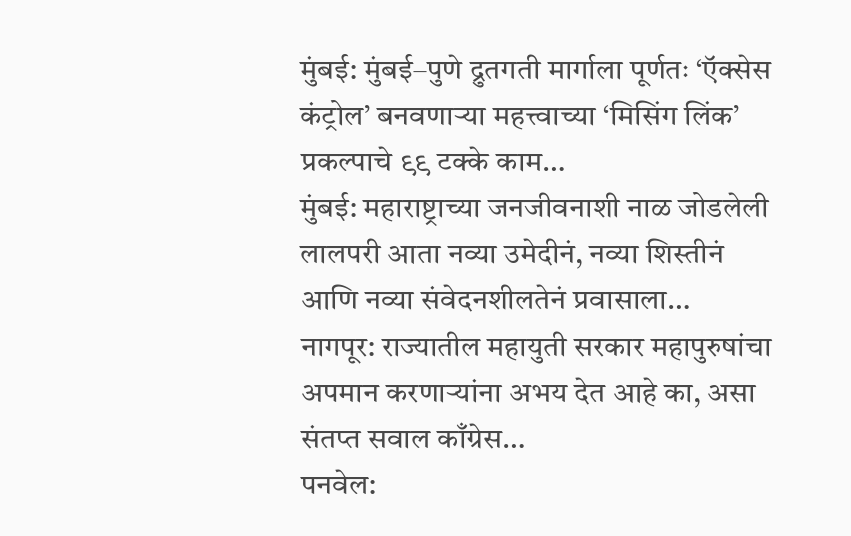मुंबई: मुंबई–पुणे द्रुतगती मार्गाला पूर्णतः ‘ऍक्सेस कंट्रोल’ बनवणाऱ्या महत्त्वाच्या ‘मिसिंग लिंक’ प्रकल्पाचे ९९ टक्के काम…
मुंबई: महाराष्ट्राच्या जनजीवनाशी नाळ जोडलेली लालपरी आता नव्या उमेदीनं, नव्या शिस्तीनं आणि नव्या संवेदनशीलतेनं प्रवासाला…
नागपूर: राज्यातील महायुती सरकार महापुरुषांचा अपमान करणाऱ्यांना अभय देत आहे का, असा संतप्त सवाल काँग्रेस…
पनवेल: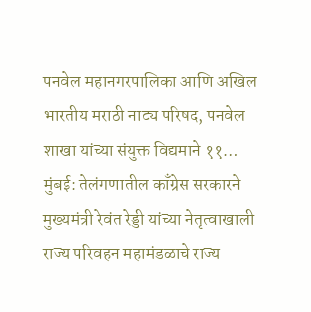पनवेल महानगरपालिका आणि अखिल भारतीय मराठी नाट्य परिषद, पनवेल शाखा यांच्या संयुक्त विद्यमाने ११…
मुंबई: तेलंगणातील काँग्रेस सरकारने मुख्यमंत्री रेवंत रेड्डी यांच्या नेतृत्वाखाली राज्य परिवहन महामंडळाचे राज्य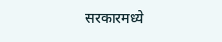सरकारमध्ये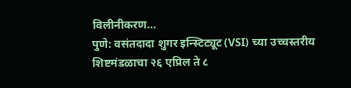विलीनीकरण…
पुणे: वसंतदादा शुगर इन्स्टिट्यूट (VSI) च्या उच्चस्तरीय शिष्टमंडळाचा २६ एप्रिल ते ८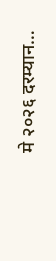मे २०२६ दरम्यान…